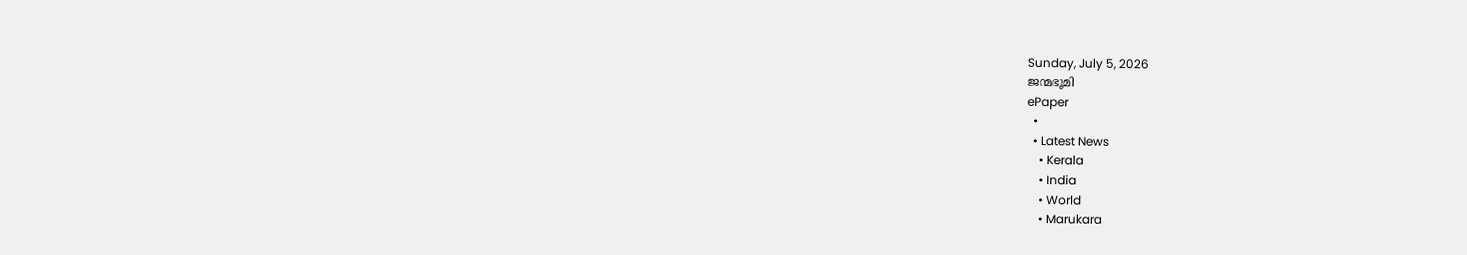Sunday, July 5, 2026
ജന്മഭൂമി
ePaper
  •
  • Latest News
    • Kerala
    • India
    • World
    • Marukara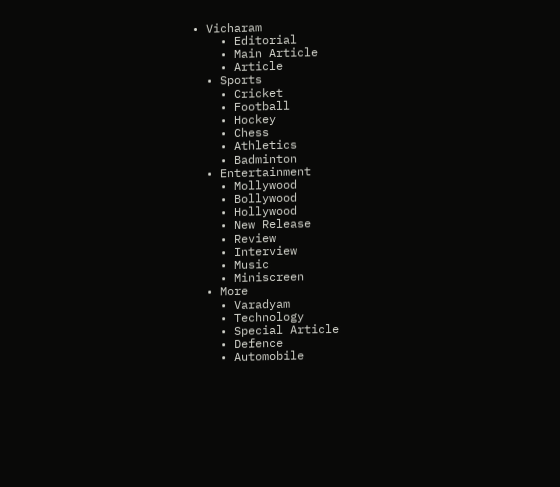• Vicharam
    • Editorial
    • Main Article
    • Article
  • Sports
    • Cricket
    • Football
    • Hockey
    • Chess
    • Athletics
    • Badminton
  • Entertainment
    • Mollywood
    • Bollywood
    • Hollywood
    • New Release
    • Review
    • Interview
    • Music
    • Miniscreen
  • More
    • Varadyam
    • Technology
    • Special Article
    • Defence
    • Automobile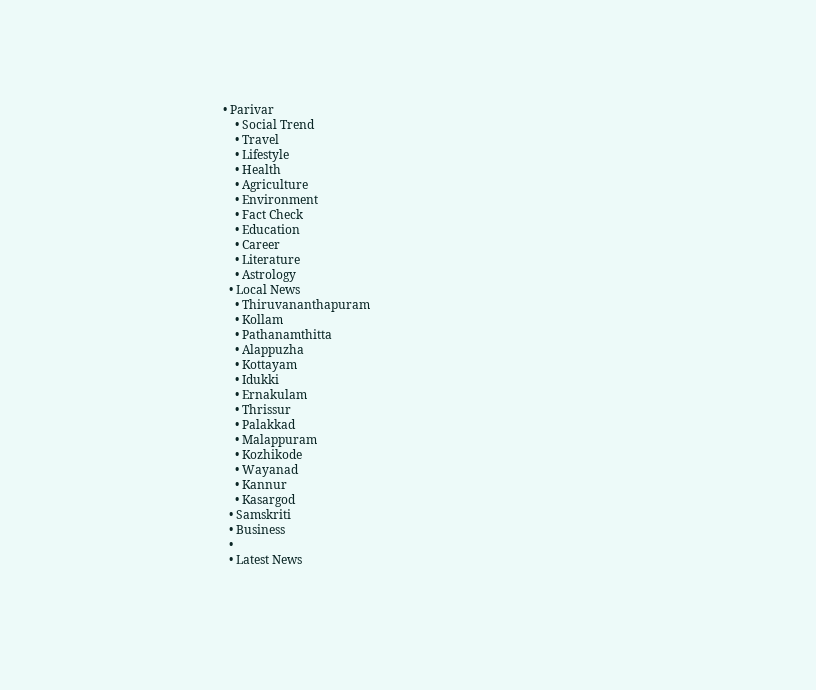• Parivar
    • Social Trend
    • Travel
    • Lifestyle
    • Health
    • Agriculture
    • Environment
    • Fact Check
    • Education
    • Career
    • Literature
    • Astrology
  • Local News
    • Thiruvananthapuram
    • Kollam
    • Pathanamthitta
    • Alappuzha
    • Kottayam
    • Idukki
    • Ernakulam
    • Thrissur
    • Palakkad
    • Malappuram
    • Kozhikode
    • Wayanad
    • Kannur
    • Kasargod
  • Samskriti
  • Business
  •
  • Latest News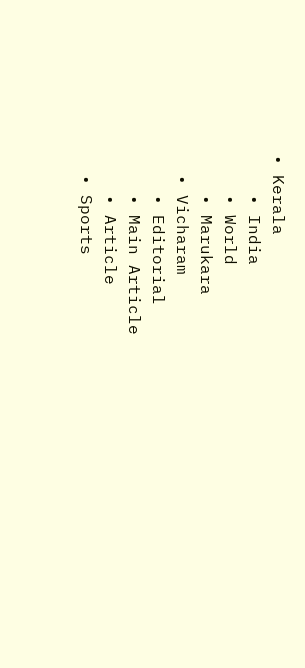• Kerala
    • India
    • World
    • Marukara
  • Vicharam
    • Editorial
    • Main Article
    • Article
  • Sports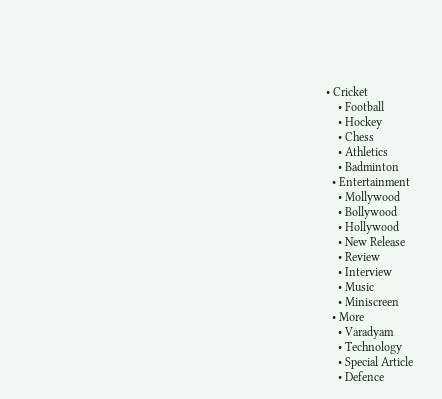• Cricket
    • Football
    • Hockey
    • Chess
    • Athletics
    • Badminton
  • Entertainment
    • Mollywood
    • Bollywood
    • Hollywood
    • New Release
    • Review
    • Interview
    • Music
    • Miniscreen
  • More
    • Varadyam
    • Technology
    • Special Article
    • Defence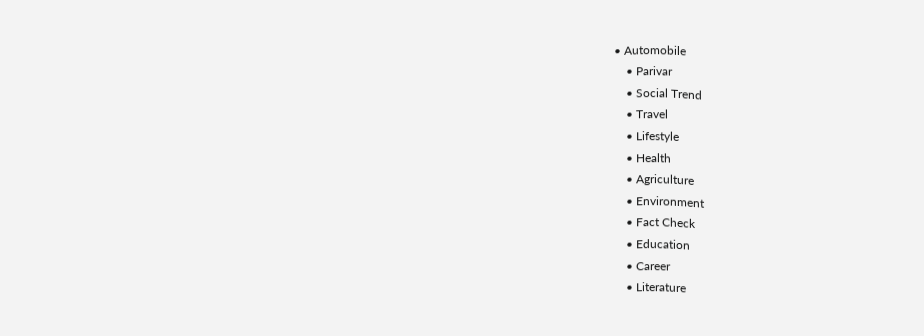• Automobile
    • Parivar
    • Social Trend
    • Travel
    • Lifestyle
    • Health
    • Agriculture
    • Environment
    • Fact Check
    • Education
    • Career
    • Literature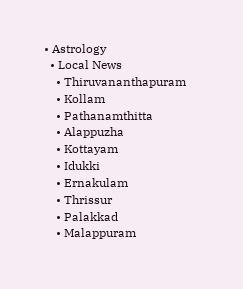• Astrology
  • Local News
    • Thiruvananthapuram
    • Kollam
    • Pathanamthitta
    • Alappuzha
    • Kottayam
    • Idukki
    • Ernakulam
    • Thrissur
    • Palakkad
    • Malappuram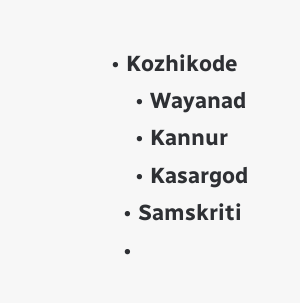• Kozhikode
    • Wayanad
    • Kannur
    • Kasargod
  • Samskriti
  •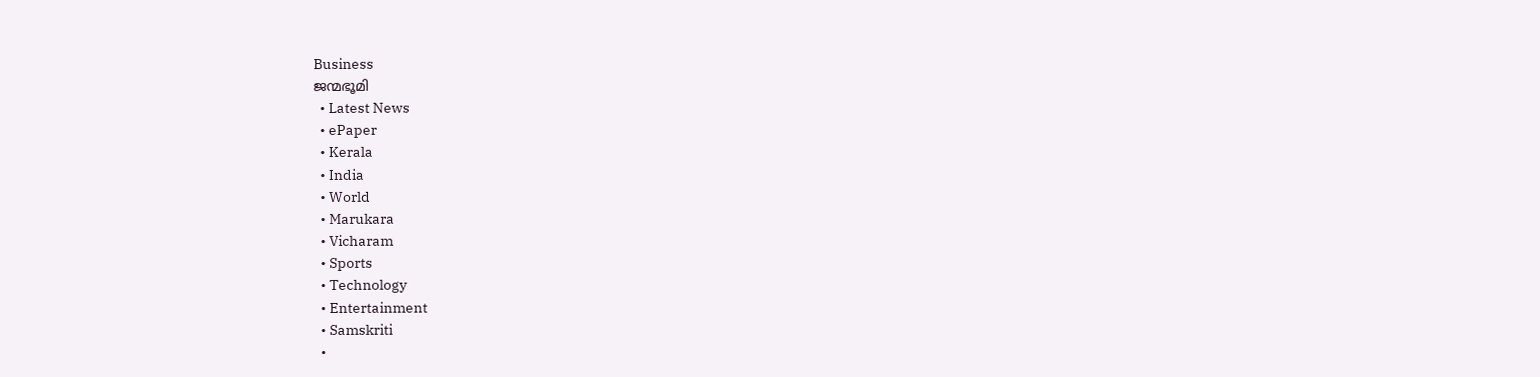Business
ജന്മഭൂമി
  • Latest News
  • ePaper
  • Kerala
  • India
  • World
  • Marukara
  • Vicharam
  • Sports
  • Technology
  • Entertainment
  • Samskriti
  •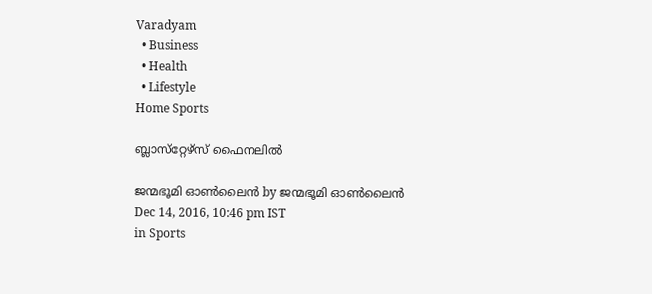Varadyam
  • Business
  • Health
  • Lifestyle
Home Sports

ബ്ലാസ്‌റ്റേഴ്‌സ് ഫൈനലില്‍

ജന്മഭൂമി ഓണ്‍ലൈന്‍ by ജന്മഭൂമി ഓണ്‍ലൈന്‍
Dec 14, 2016, 10:46 pm IST
in Sports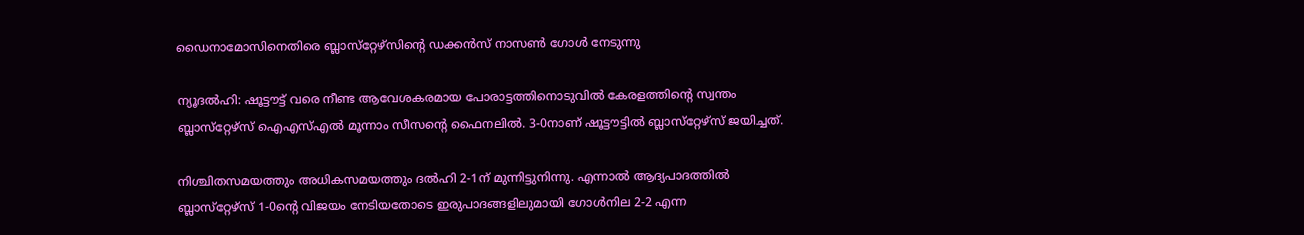ഡൈനാമോസിനെതിരെ ബ്ലാസ്‌റ്റേഴ്‌സിന്റെ ഡക്കന്‍സ് നാസണ്‍ ഗോള്‍ നേടുന്നു

ന്യൂദല്‍ഹി: ഷൂട്ടൗട്ട് വരെ നീണ്ട ആവേശകരമായ പോരാട്ടത്തിനൊടുവില്‍ കേരളത്തിന്റെ സ്വന്തം ബ്ലാസ്‌റ്റേഴ്‌സ് ഐഎസ്എല്‍ മൂന്നാം സീസന്റെ ഫൈനലില്‍. 3-0നാണ് ഷൂട്ടൗട്ടില്‍ ബ്ലാസ്‌റ്റേഴ്‌സ് ജയിച്ചത്.

നിശ്ചിതസമയത്തും അധികസമയത്തും ദല്‍ഹി 2-1ന് മുന്നിട്ടുനിന്നു. എന്നാല്‍ ആദ്യപാദത്തില്‍ ബ്ലാസ്‌റ്റേഴ്‌സ് 1-0ന്റെ വിജയം നേടിയതോടെ ഇരുപാദങ്ങളിലുമായി ഗോള്‍നില 2-2 എന്ന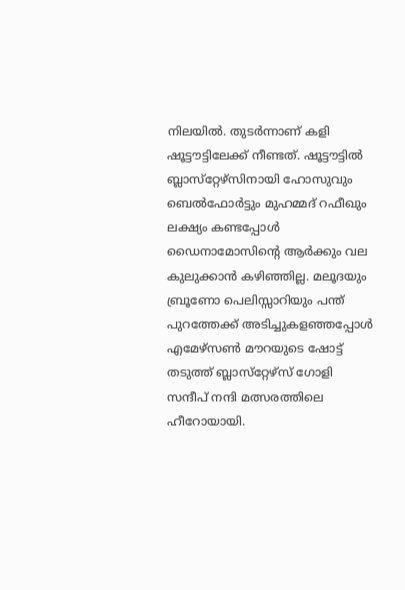നിലയില്‍. തുടര്‍ന്നാണ് കളി ഷൂട്ടൗട്ടിലേക്ക് നീണ്ടത്. ഷൂട്ടൗട്ടില്‍ ബ്ലാസ്‌റ്റേഴ്‌സിനായി ഹോസുവും ബെല്‍ഫോര്‍ട്ടും മുഹമ്മദ് റഫീഖും ലക്ഷ്യം കണ്ടപ്പോള്‍ ഡൈനാമോസിന്റെ ആര്‍ക്കും വല കുലുക്കാന്‍ കഴിഞ്ഞില്ല. മലൂദയും ബ്രൂണോ പെലിസ്സാറിയും പന്ത് പുറത്തേക്ക് അടിച്ചുകളഞ്ഞപ്പോള്‍ എമേഴ്‌സണ്‍ മൗറയുടെ ഷോട്ട് തടുത്ത് ബ്ലാസ്‌റ്റേഴ്‌സ് ഗോളി സന്ദീപ് നന്ദി മത്സരത്തിലെ ഹീറോയായി.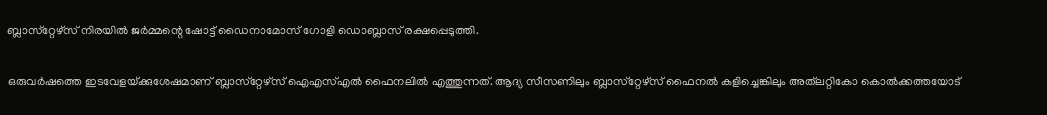ബ്ലാസ്‌റ്റേഴ്‌സ് നിരയില്‍ ജര്‍മ്മന്റെ ഷോട്ട് ഡൈനാമോസ് ഗോളി ഡൊബ്ലാസ് രക്ഷപ്പെടുത്തി.

ഒരുവര്‍ഷത്തെ ഇടവേളയ്‌ക്കുശേഷമാണ് ബ്ലാസ്‌റ്റേഴ്‌സ് ഐഎസ്എല്‍ ഫൈനലില്‍ എത്തുന്നത്. ആദ്യ സീസണിലും ബ്ലാസ്‌റ്റേഴ്‌സ് ഫൈനല്‍ കളിച്ചെങ്കിലും അത്‌ലറ്റികോ കൊല്‍ക്കത്തയോട്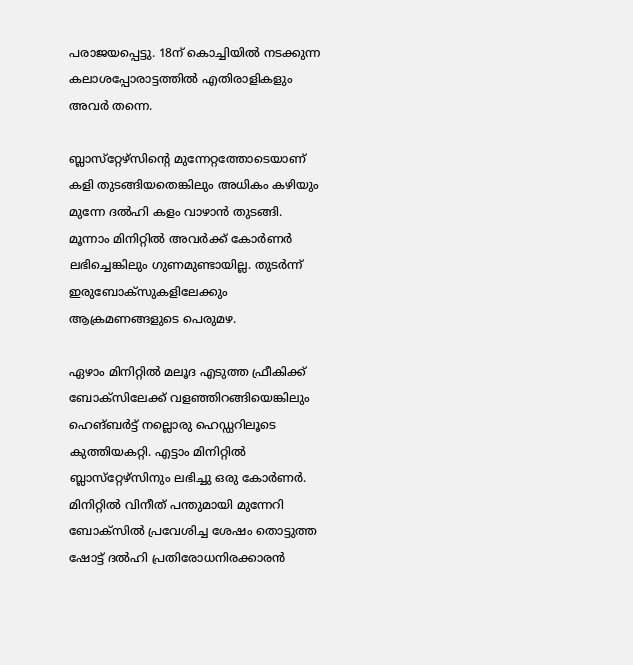പരാജയപ്പെട്ടു. 18ന് കൊച്ചിയില്‍ നടക്കുന്ന കലാശപ്പോരാട്ടത്തില്‍ എതിരാളികളും അവര്‍ തന്നെ.

ബ്ലാസ്‌റ്റേഴ്‌സിന്റെ മുന്നേറ്റത്തോടെയാണ് കളി തുടങ്ങിയതെങ്കിലും അധികം കഴിയും മുന്നേ ദല്‍ഹി കളം വാഴാന്‍ തുടങ്ങി. മൂന്നാം മിനിറ്റില്‍ അവര്‍ക്ക് കോര്‍ണര്‍ ലഭിച്ചെങ്കിലും ഗുണമുണ്ടായില്ല. തുടര്‍ന്ന് ഇരുബോക്‌സുകളിലേക്കും ആക്രമണങ്ങളുടെ പെരുമഴ.

ഏഴാം മിനിറ്റില്‍ മലൂദ എടുത്ത ഫ്രീകിക്ക് ബോക്‌സിലേക്ക് വളഞ്ഞിറങ്ങിയെങ്കിലും ഹെങ്ബര്‍ട്ട് നല്ലൊരു ഹെഡ്ഡറിലൂടെ കുത്തിയകറ്റി. എട്ടാം മിനിറ്റില്‍ ബ്ലാസ്‌റ്റേഴ്‌സിനും ലഭിച്ചു ഒരു കോര്‍ണര്‍. മിനിറ്റില്‍ വിനീത് പന്തുമായി മുന്നേറി ബോക്‌സില്‍ പ്രവേശിച്ച ശേഷം തൊട്ടുത്ത ഷോട്ട് ദല്‍ഹി പ്രതിരോധനിരക്കാരന്‍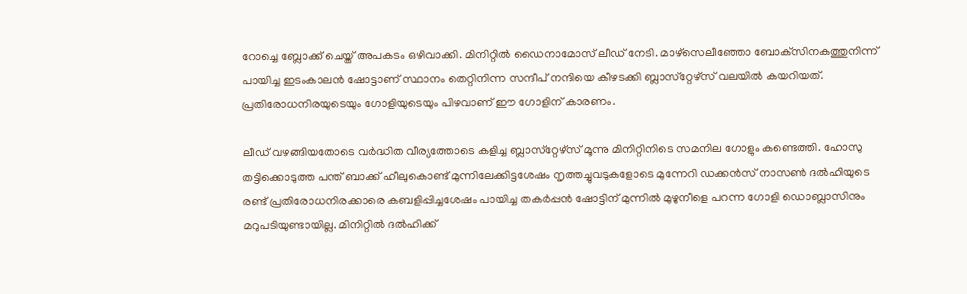റോച്ചെ ബ്ലോക്ക് ചെയ്ത് അപകടം ഒഴിവാക്കി. മിനിറ്റില്‍ ഡൈനാമോസ് ലീഡ് നേടി. മാഴ്‌സെലീഞ്ഞോ ബോക്‌സിനകത്തുനിന്ന് പായിച്ച ഇടംകാലന്‍ ഷോട്ടാണ് സ്ഥാനം തെറ്റിനിന്ന സന്ദീപ് നന്ദിയെ കീഴടക്കി ബ്ലാസ്‌റ്റേഴ്‌സ് വലയില്‍ കയറിയത്. പ്രതിരോധനിരയുടെയും ഗോളിയുടെയും പിഴവാണ് ഈ ഗോളിന് കാരണം.

ലീഡ് വഴങ്ങിയതോടെ വര്‍ദ്ധിത വീര്യത്തോടെ കളിച്ച ബ്ലാസ്‌റ്റേഴ്‌സ് മൂന്നു മിനിറ്റിനിടെ സമനില ഗോളും കണ്ടെത്തി. ഹോസു തട്ടിക്കൊടുത്ത പന്ത് ബാക്ക് ഹീലുകൊണ്ട് മുന്നിലേക്കിട്ടശേഷം നൃത്തച്ചുവടുകളോടെ മുന്നേറി ഡക്കന്‍സ് നാസണ്‍ ദല്‍ഹിയുടെ രണ്ട് പ്രതിരോധനിരക്കാരെ കബളിപ്പിച്ചശേഷം പായിച്ച തകര്‍പ്പന്‍ ഷോട്ടിന് മുന്നില്‍ മുഴുനീളെ പറന്ന ഗോളി ഡൊബ്ലാസിനും മറുപടിയുണ്ടായില്ല. മിനിറ്റില്‍ ദല്‍ഹിക്ക്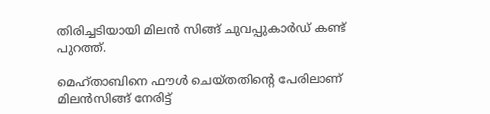തിരിച്ചടിയായി മിലന്‍ സിങ്ങ് ചുവപ്പുകാര്‍ഡ് കണ്ട് പുറത്ത്.

മെഹ്താബിനെ ഫൗള്‍ ചെയ്തതിന്റെ പേരിലാണ് മിലന്‍സിങ്ങ് നേരിട്ട്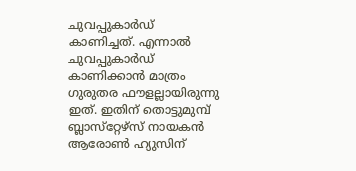ചുവപ്പുകാര്‍ഡ് കാണിച്ചത്. എന്നാല്‍ ചുവപ്പുകാര്‍ഡ് കാണിക്കാന്‍ മാത്രം ഗുരുതര ഫൗളല്ലായിരുന്നു ഇത്. ഇതിന് തൊട്ടുമുമ്പ് ബ്ലാസ്‌റ്റേഴ്‌സ് നായകന്‍ ആരോണ്‍ ഹ്യുസിന്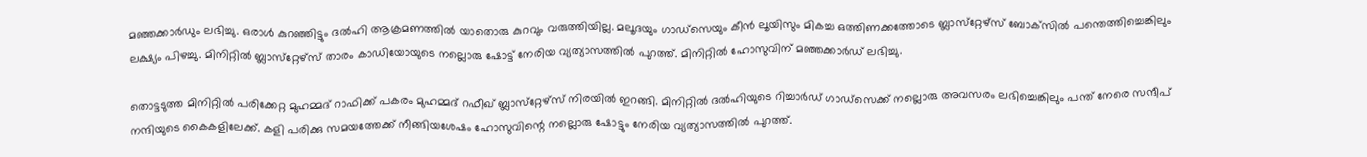മഞ്ഞക്കാര്‍ഡും ലഭിച്ചു. ഒരാള്‍ കുറഞ്ഞിട്ടും ദല്‍ഹി ആക്രമണത്തില്‍ യാതൊരു കുറവും വരുത്തിയില്ല. മലൂദയും ഗാഡ്‌സെയും കീന്‍ ലൂയിസും മികച്ച ഒത്തിണക്കത്തോടെ ബ്ലാസ്‌റ്റേഴ്‌സ് ബോക്‌സില്‍ പന്തെത്തിച്ചെങ്കിലും ലക്ഷ്യം പിഴച്ചു. മിനിറ്റില്‍ ബ്ലാസ്‌റ്റേഴ്‌സ് താരം കാഡിയോയുടെ നല്ലൊരു ഷോട്ട് നേരിയ വ്യത്യാസത്തില്‍ പുറത്ത്. മിനിറ്റില്‍ ഹോസുവിന് മഞ്ഞക്കാര്‍ഡ് ലഭിച്ചു.

തൊട്ടടുത്ത മിനിറ്റില്‍ പരിക്കേറ്റ മുഹമ്മദ് റാഫിക്ക് പകരം മുഹമ്മദ് റഫീഖ് ബ്ലാസ്‌റ്റേഴ്‌സ് നിരയില്‍ ഇറങ്ങി. മിനിറ്റില്‍ ദല്‍ഹിയുടെ റിച്ചാര്‍ഡ് ഗാഡ്‌സെക്ക് നല്ലൊരു അവസരം ലഭിച്ചെങ്കിലും പന്ത് നേരെ സന്ദീപ് നന്ദിയുടെ കൈകളിലേക്ക്. കളി പരിക്കു സമയത്തേക്ക് നീങ്ങിയശേഷം ഹോസുവിന്റെ നല്ലൊരു ഷോട്ടും നേരിയ വ്യത്യാസത്തില്‍ പുറത്ത്.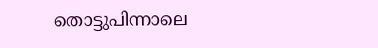തൊട്ടുപിന്നാലെ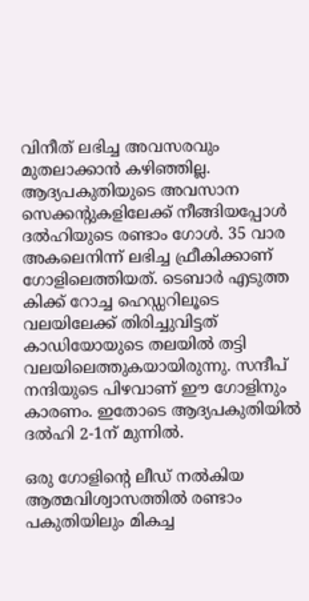വിനീത് ലഭിച്ച അവസരവും മുതലാക്കാന്‍ കഴിഞ്ഞില്ല.  ആദ്യപകുതിയുടെ അവസാന സെക്കന്റുകളിലേക്ക് നീങ്ങിയപ്പോള്‍ ദല്‍ഹിയുടെ രണ്ടാം ഗോള്‍. 35 വാര അകലെനിന്ന് ലഭിച്ച ഫ്രീകിക്കാണ് ഗോളിലെത്തിയത്. ടെബാര്‍ എടുത്ത കിക്ക് റോച്ച ഹെഡ്ഡറിലൂടെ വലയിലേക്ക് തിരിച്ചുവിട്ടത് കാഡിയോയുടെ തലയില്‍ തട്ടി വലയിലെത്തുകയായിരുന്നു. സന്ദീപ് നന്ദിയുടെ പിഴവാണ് ഈ ഗോളിനും കാരണം. ഇതോടെ ആദ്യപകുതിയില്‍ ദല്‍ഹി 2-1ന് മുന്നില്‍.

ഒരു ഗോളിന്റെ ലീഡ് നല്‍കിയ ആത്മവിശ്വാസത്തില്‍ രണ്ടാം പകുതിയിലും മികച്ച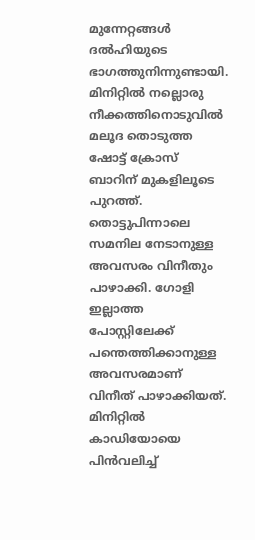മുന്നേറ്റങ്ങള്‍ ദല്‍ഹിയുടെ ഭാഗത്തുനിന്നുണ്ടായി. മിനിറ്റില്‍ നല്ലൊരു നീക്കത്തിനൊടുവില്‍ മലൂദ തൊടുത്ത ഷോട്ട് ക്രോസ് ബാറിന് മുകളിലൂടെ പുറത്ത്. തൊട്ടുപിന്നാലെ സമനില നേടാനുള്ള അവസരം വിനീതും പാഴാക്കി. ഗോളി ഇല്ലാത്ത പോസ്റ്റിലേക്ക് പന്തെത്തിക്കാനുള്ള അവസരമാണ് വിനീത് പാഴാക്കിയത്. മിനിറ്റില്‍ കാഡിയോയെ പിന്‍വലിച്ച്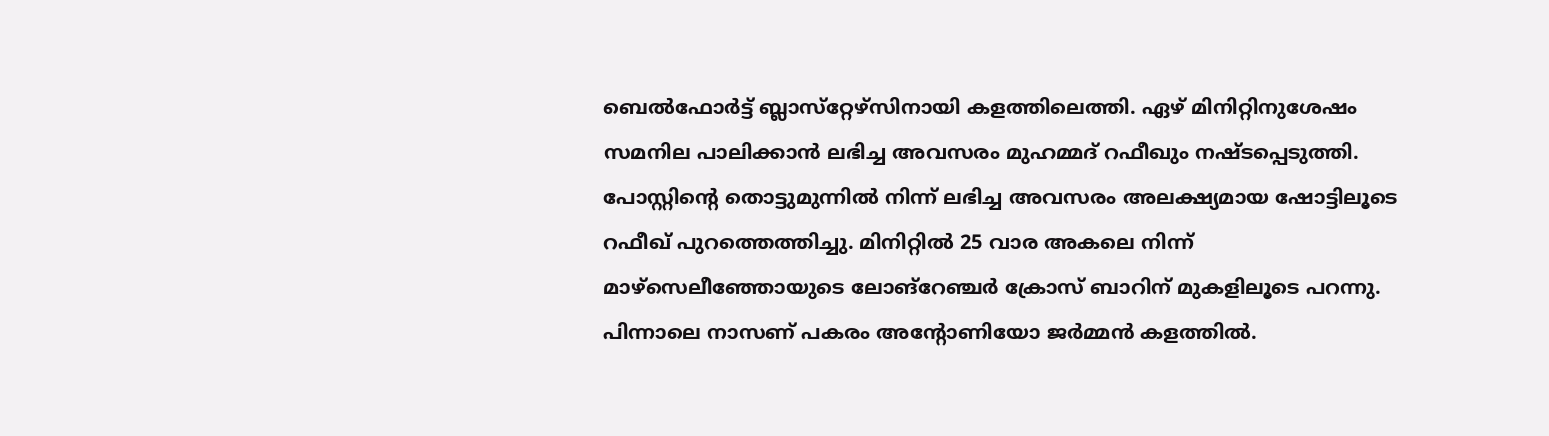ബെല്‍ഫോര്‍ട്ട് ബ്ലാസ്‌റ്റേഴ്‌സിനായി കളത്തിലെത്തി. ഏഴ് മിനിറ്റിനുശേഷം സമനില പാലിക്കാന്‍ ലഭിച്ച അവസരം മുഹമ്മദ് റഫീഖും നഷ്ടപ്പെടുത്തി. പോസ്റ്റിന്റെ തൊട്ടുമുന്നില്‍ നിന്ന് ലഭിച്ച അവസരം അലക്ഷ്യമായ ഷോട്ടിലൂടെ റഫീഖ് പുറത്തെത്തിച്ചു. മിനിറ്റില്‍ 25 വാര അകലെ നിന്ന് മാഴ്‌സെലീഞ്ഞോയുടെ ലോങ്‌റേഞ്ചര്‍ ക്രോസ് ബാറിന് മുകളിലൂടെ പറന്നു. പിന്നാലെ നാസണ് പകരം അന്റോണിയോ ജര്‍മ്മന്‍ കളത്തില്‍.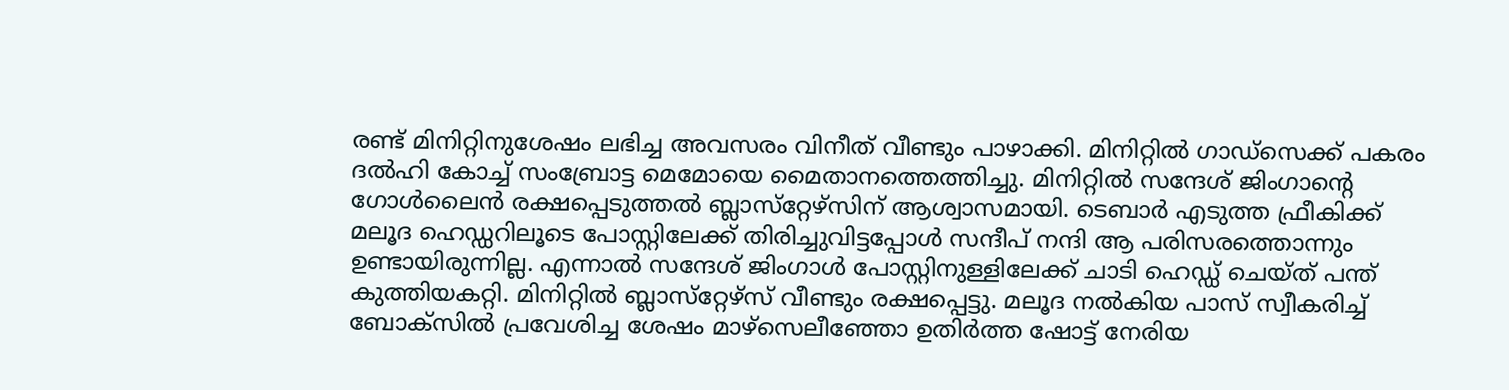രണ്ട് മിനിറ്റിനുശേഷം ലഭിച്ച അവസരം വിനീത് വീണ്ടും പാഴാക്കി. മിനിറ്റില്‍ ഗാഡ്‌സെക്ക് പകരം ദല്‍ഹി കോച്ച് സംബ്രോട്ട മെമോയെ മൈതാനത്തെത്തിച്ചു. മിനിറ്റില്‍ സന്ദേശ് ജിംഗാന്റെ ഗോള്‍ലൈന്‍ രക്ഷപ്പെടുത്തല്‍ ബ്ലാസ്‌റ്റേഴ്‌സിന് ആശ്വാസമായി. ടെബാര്‍ എടുത്ത ഫ്രീകിക്ക് മലൂദ ഹെഡ്ഡറിലൂടെ പോസ്റ്റിലേക്ക് തിരിച്ചുവിട്ടപ്പോള്‍ സന്ദീപ് നന്ദി ആ പരിസരത്തൊന്നും ഉണ്ടായിരുന്നില്ല. എന്നാല്‍ സന്ദേശ് ജിംഗാള്‍ പോസ്റ്റിനുള്ളിലേക്ക് ചാടി ഹെഡ്ഡ് ചെയ്ത് പന്ത് കുത്തിയകറ്റി. മിനിറ്റില്‍ ബ്ലാസ്‌റ്റേഴ്‌സ് വീണ്ടും രക്ഷപ്പെട്ടു. മലൂദ നല്‍കിയ പാസ് സ്വീകരിച്ച് ബോക്‌സില്‍ പ്രവേശിച്ച ശേഷം മാഴ്‌സെലീഞ്ഞോ ഉതിര്‍ത്ത ഷോട്ട് നേരിയ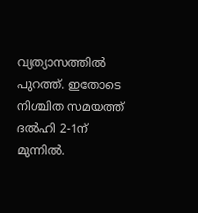വ്യത്യാസത്തില്‍ പുറത്ത്. ഇതോടെ നിശ്ചിത സമയത്ത് ദല്‍ഹി 2-1ന് മുന്നില്‍.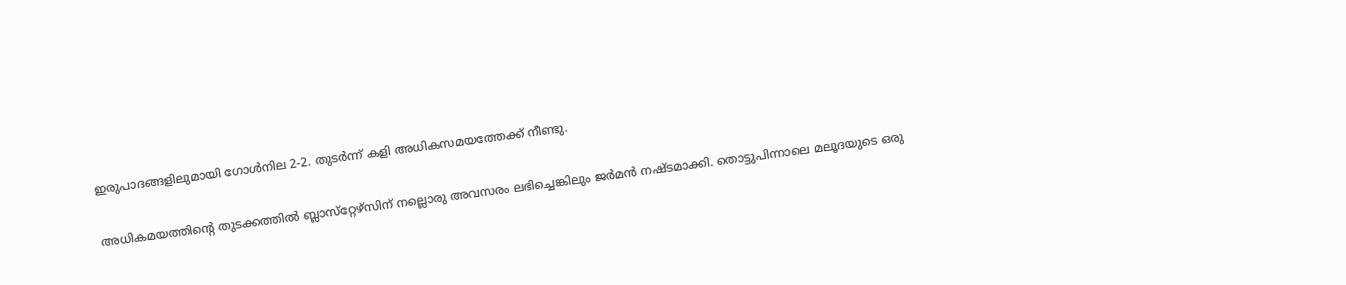ഇരുപാദങ്ങളിലുമായി ഗോള്‍നില 2-2. തുടര്‍ന്ന് കളി അധികസമയത്തേക്ക് നീണ്ടു.

അധികമയത്തിന്റെ തുടക്കത്തില്‍ ബ്ലാസ്‌റ്റേഴ്‌സിന് നല്ലൊരു അവസരം ലഭിച്ചെങ്കിലും ജര്‍മന്‍ നഷ്ടമാക്കി. തൊട്ടുപിന്നാലെ മലൂദയുടെ ഒരു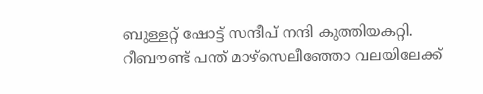ബുള്ളറ്റ് ഷോട്ട് സന്ദീപ് നന്ദി കുത്തിയകറ്റി. റീബൗണ്ട് പന്ത് മാഴ്‌സെലീഞ്ഞോ വലയിലേക്ക്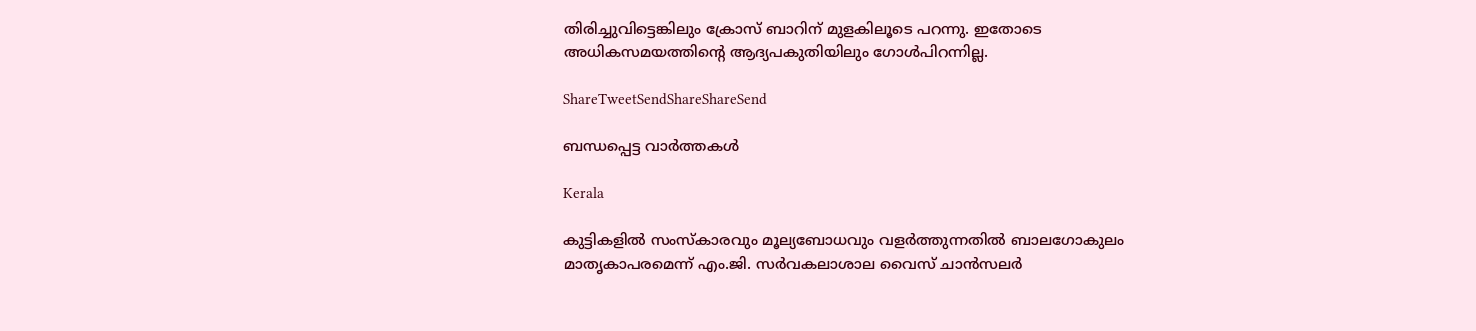തിരിച്ചുവിട്ടെങ്കിലും ക്രോസ് ബാറിന് മുളകിലൂടെ പറന്നു. ഇതോടെ അധികസമയത്തിന്റെ ആദ്യപകുതിയിലും ഗോള്‍പിറന്നില്ല.

ShareTweetSendShareShareSend

ബന്ധപ്പെട്ട വാര്‍ത്തകള്‍

Kerala

കുട്ടികളില്‍ സംസ്‌കാരവും മൂല്യബോധവും വളര്‍ത്തുന്നതില്‍ ബാലഗോകുലം മാതൃകാപരമെന്ന് എം.ജി. സര്‍വകലാശാല വൈസ് ചാന്‍സലര്‍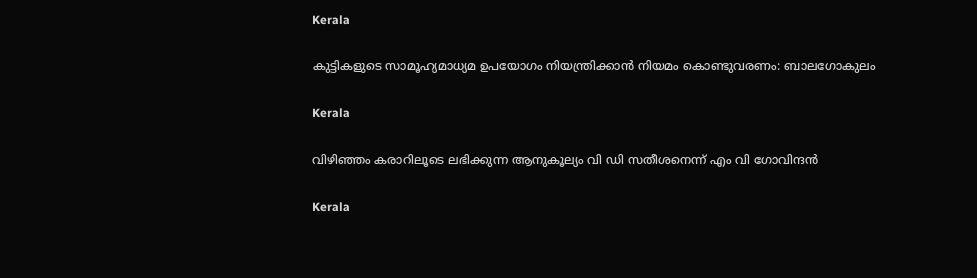Kerala

കുട്ടികളുടെ സാമൂഹ്യമാധ്യമ ഉപയോഗം നിയന്ത്രിക്കാന്‍ നിയമം കൊണ്ടുവരണം: ബാലഗോകുലം

Kerala

വിഴിഞ്ഞം കരാറിലൂടെ ലഭിക്കുന്ന ആനുകൂല്യം വി ഡി സതീശനെന്ന് എം വി ഗോവിന്ദന്‍

Kerala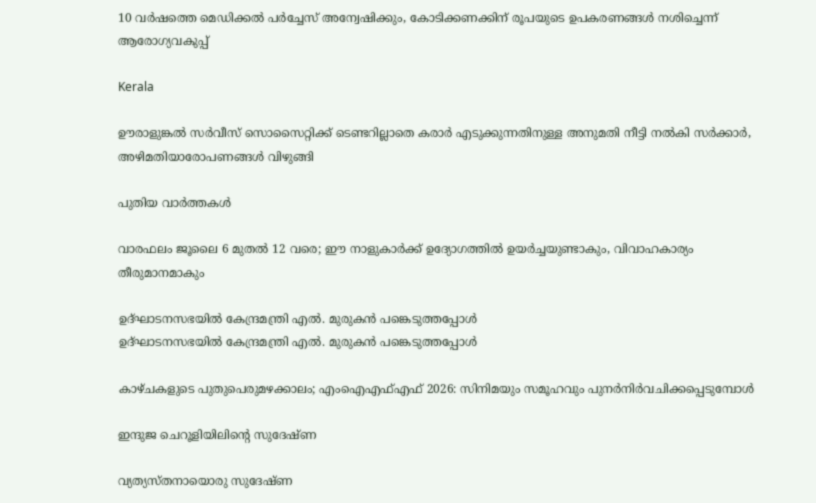10 വര്‍ഷത്തെ മെഡിക്കല്‍ പര്‍ച്ചേസ് അന്വേഷിക്കും, കോടിക്കണക്കിന് രൂപയുടെ ഉപകരണങ്ങള്‍ നശിച്ചെന്ന് ആരോഗ്യവകുപ്പ്

Kerala

ഊരാളുങ്കല്‍ സര്‍വീസ് സൊസൈറ്റിക്ക് ടെണ്ടറില്ലാതെ കരാര്‍ എടുക്കുന്നതിനുള്ള അനുമതി നീട്ടി നല്‍കി സര്‍ക്കാര്‍, അഴിമതിയാരോപണങ്ങള്‍ വിഴുങ്ങി

പുതിയ വാര്‍ത്തകള്‍

വാരഫലം ജൂലൈ 6 മുതല്‍ 12 വരെ; ഈ നാളുകാര്‍ക്ക് ഉദ്യോഗത്തില്‍ ഉയര്‍ച്ചയുണ്ടാകും, വിവാഹകാര്യം തീരുമാനമാകും

ഉദ്ഘാടനസഭയില്‍ കേന്ദ്രമന്ത്രി എല്‍. മുരുകന്‍ പങ്കെടുത്തപ്പോള്‍
ഉദ്ഘാടനസഭയില്‍ കേന്ദ്രമന്ത്രി എല്‍. മുരുകന്‍ പങ്കെടുത്തപ്പോള്‍

കാഴ്ചകളുടെ പുതുപെരുമഴക്കാലം; എംഐഎഫ്എഫ് 2026: സിനിമയും സമൂഹവും പുനര്‍നിര്‍വചിക്കപ്പെടുമ്പോള്‍

ഇന്ദുജ ചെറൂളിയിലിന്റെ സുദേഷ്ണ

വ്യത്യസ്തനായൊരു സുദേഷ്ണ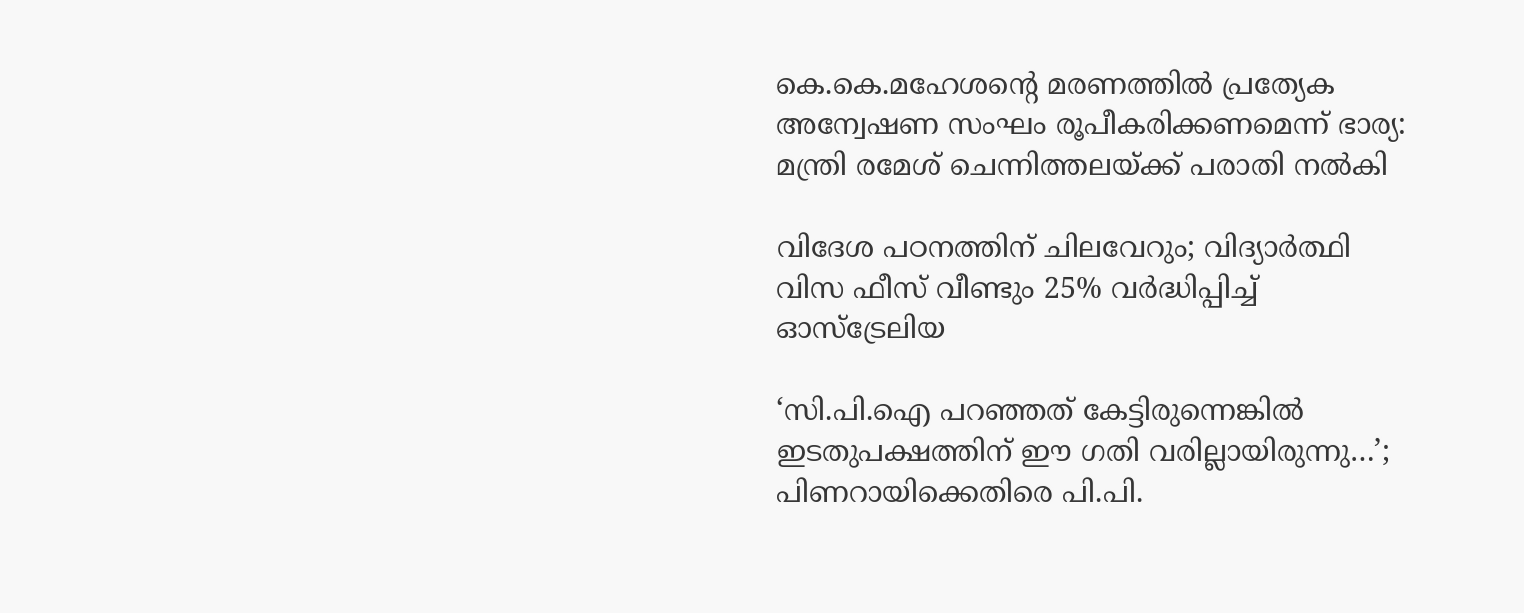കെ.കെ.മഹേശന്റെ മരണത്തില്‍ പ്രത്യേക അന്വേഷണ സംഘം രൂപീകരിക്കണമെന്ന് ഭാര്യ: മന്ത്രി രമേശ് ചെന്നിത്തലയ്‌ക്ക് പരാതി നല്‍കി

വിദേശ പഠനത്തിന് ചിലവേറും; വിദ്യാർത്ഥി വിസ ഫീസ് വീണ്ടും 25% വർദ്ധിപ്പിച്ച് ഓസ്ട്രേലിയ

‘സി.പി.ഐ പറഞ്ഞത് കേട്ടിരുന്നെങ്കിൽ ഇടതുപക്ഷത്തിന് ഈ ഗതി വരില്ലായിരുന്നു…’; പിണറായിക്കെതിരെ പി.പി.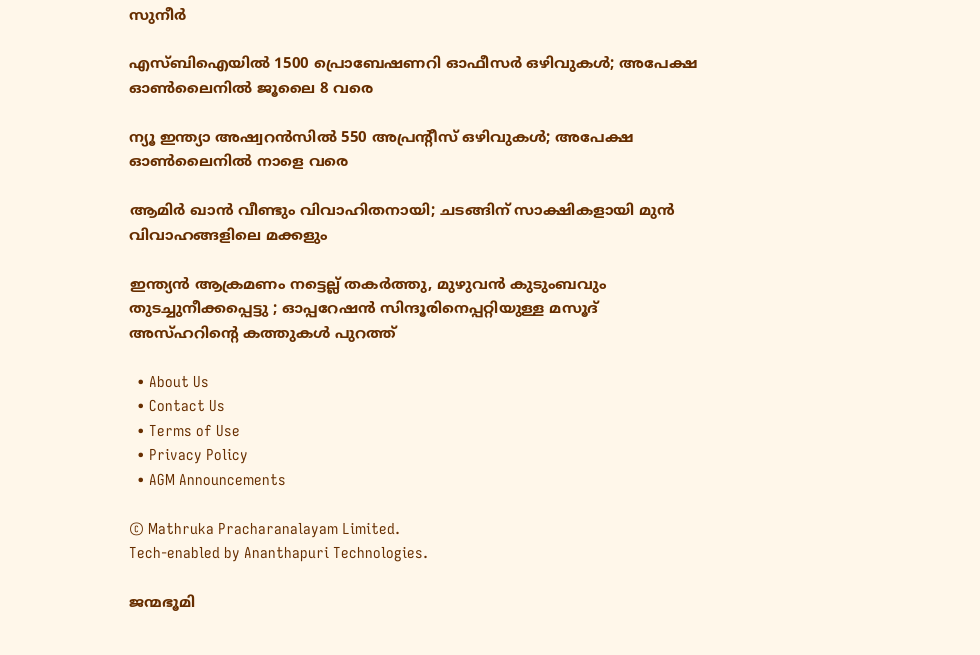സുനീർ

എസ്ബിഐയില്‍ 1500 പ്രൊബേഷണറി ഓഫീസര്‍ ഒഴിവുകള്‍; അപേക്ഷ ഓണ്‍ലൈനില്‍ ജൂലൈ 8 വരെ

ന്യൂ ഇന്ത്യാ അഷ്വറന്‍സില്‍ 550 അപ്രന്റീസ് ഒഴിവുകള്‍; അപേക്ഷ ഓണ്‍ലൈനില്‍ നാളെ വരെ

ആമിർ ഖാൻ വീണ്ടും വിവാഹിതനായി; ചടങ്ങിന് സാക്ഷികളായി മുൻ വിവാഹങ്ങളിലെ മക്കളും

ഇന്ത്യൻ ആക്രമണം നട്ടെല്ല് തകർത്തു, മുഴുവൻ കുടുംബവും തുടച്ചുനീക്കപ്പെട്ടു ; ഓപ്പറേഷൻ സിന്ദൂരിനെപ്പറ്റിയുള്ള മസൂദ് അസ്ഹറിന്റെ കത്തുകൾ പുറത്ത്

  • About Us
  • Contact Us
  • Terms of Use
  • Privacy Policy
  • AGM Announcements

© Mathruka Pracharanalayam Limited.
Tech-enabled by Ananthapuri Technologies.

ജന്മഭൂമി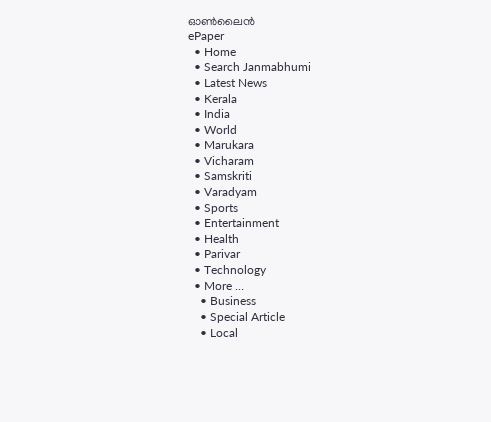ഓണ്‍ലൈന്‍
ePaper
  • Home
  • Search Janmabhumi
  • Latest News
  • Kerala
  • India
  • World
  • Marukara
  • Vicharam
  • Samskriti
  • Varadyam
  • Sports
  • Entertainment
  • Health
  • Parivar
  • Technology
  • More …
    • Business
    • Special Article
    • Local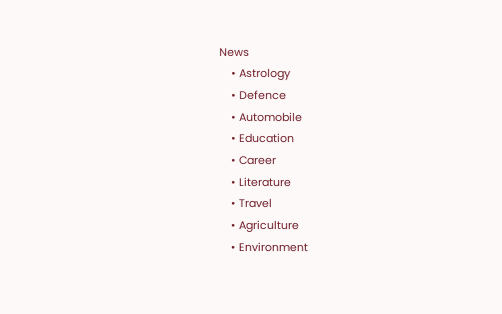News
    • Astrology
    • Defence
    • Automobile
    • Education
    • Career
    • Literature
    • Travel
    • Agriculture
    • Environment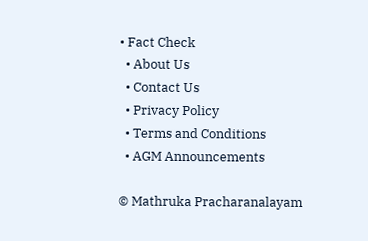• Fact Check
  • About Us
  • Contact Us
  • Privacy Policy
  • Terms and Conditions
  • AGM Announcements

© Mathruka Pracharanalayam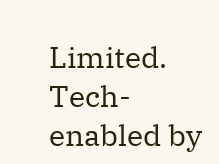Limited.
Tech-enabled by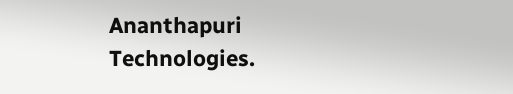Ananthapuri Technologies.